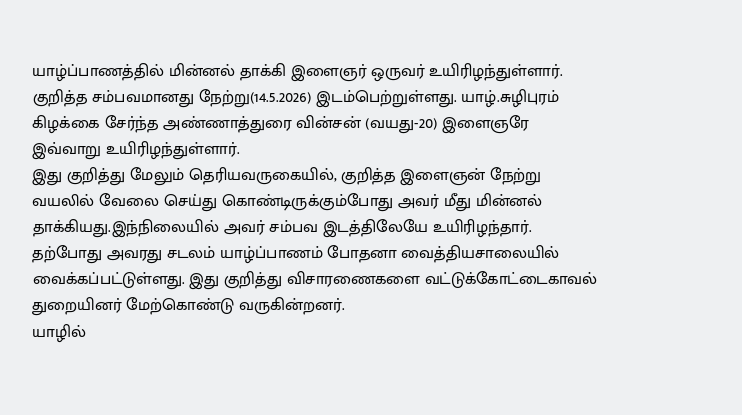யாழ்ப்பாணத்தில் மின்னல் தாக்கி இளைஞர் ஒருவர் உயிரிழந்துள்ளார். குறித்த சம்பவமானது நேற்று(14.5.2026) இடம்பெற்றுள்ளது. யாழ்.சுழிபுரம் கிழக்கை சேர்ந்த அண்ணாத்துரை வின்சன் (வயது-20) இளைஞரே இவ்வாறு உயிரிழந்துள்ளார்.
இது குறித்து மேலும் தெரியவருகையில், குறித்த இளைஞன் நேற்று வயலில் வேலை செய்து கொண்டிருக்கும்போது அவர் மீது மின்னல் தாக்கியது.இந்நிலையில் அவர் சம்பவ இடத்திலேயே உயிரிழந்தார்.
தற்போது அவரது சடலம் யாழ்ப்பாணம் போதனா வைத்தியசாலையில் வைக்கப்பட்டுள்ளது. இது குறித்து விசாரணைகளை வட்டுக்கோட்டைகாவல் துறையினர் மேற்கொண்டு வருகின்றனர்.
யாழில்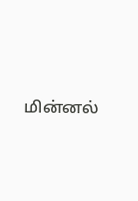மின்னல்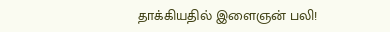தாக்கியதில் இளைஞன் பலி!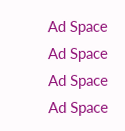Ad Space
Ad Space
Ad Space
Ad Space